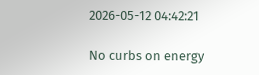2026-05-12 04:42:21

No curbs on energy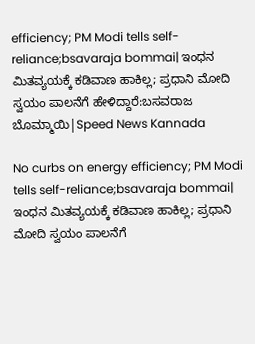efficiency; PM Modi tells self-reliance;bsavaraja bommai| ಇಂಧನ ಮಿತವ್ಯಯಕ್ಕೆ ಕಡಿವಾಣ ಹಾಕಿಲ್ಲ; ಪ್ರಧಾನಿ ಮೋದಿ ಸ್ವಯಂ ಪಾಲನೆಗೆ ಹೇಳಿದ್ದಾರೆ:ಬಸವರಾಜ ಬೊಮ್ಮಾಯಿ|Speed News Kannada

No curbs on energy efficiency; PM Modi tells self-reliance;bsavaraja bommai| ಇಂಧನ ಮಿತವ್ಯಯಕ್ಕೆ ಕಡಿವಾಣ ಹಾಕಿಲ್ಲ; ಪ್ರಧಾನಿ ಮೋದಿ ಸ್ವಯಂ ಪಾಲನೆಗೆ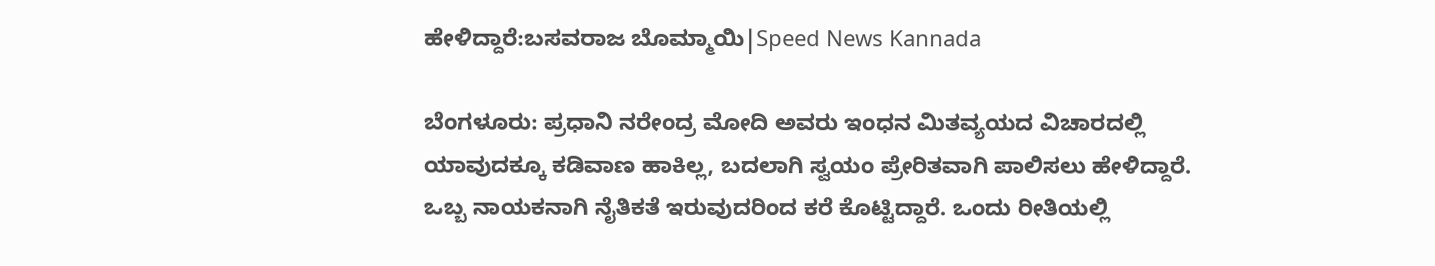ಹೇಳಿದ್ದಾರೆ:ಬಸವರಾಜ ಬೊಮ್ಮಾಯಿ|Speed News Kannada

ಬೆಂಗಳೂರು: ಪ್ರಧಾನಿ ನರೇಂದ್ರ ಮೋದಿ ಅವರು ಇಂಧನ ಮಿತವ್ಯಯದ ವಿಚಾರದಲ್ಲಿ  ಯಾವುದಕ್ಕೂ ಕಡಿವಾಣ ಹಾಕಿಲ್ಲ, ಬದಲಾಗಿ ಸ್ವಯಂ ಪ್ರೇರಿತವಾಗಿ ಪಾಲಿಸಲು ಹೇಳಿದ್ದಾರೆ. ಒಬ್ಬ ನಾಯಕನಾಗಿ ನೈತಿಕತೆ ಇರುವುದರಿಂದ ಕರೆ ಕೊಟ್ಟಿದ್ದಾರೆ‌. ಒಂದು ರೀತಿಯಲ್ಲಿ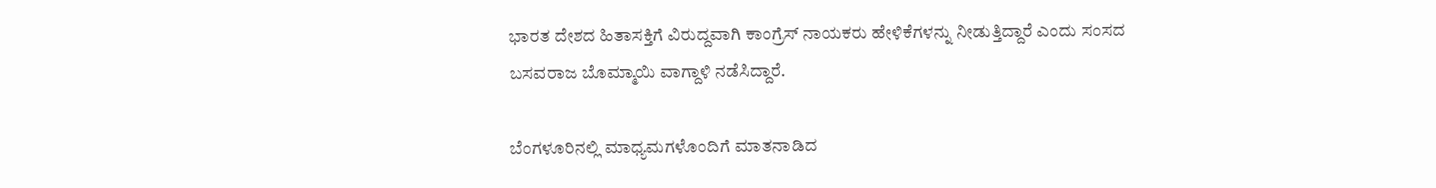ಭಾರತ ದೇಶದ ಹಿತಾಸಕ್ತಿಗೆ ವಿರುದ್ದವಾಗಿ ಕಾಂಗ್ರೆಸ್ ನಾಯಕರು ಹೇಳಿಕೆಗಳನ್ನು ನೀಡುತ್ತಿದ್ದಾರೆ ಎಂದು ಸಂಸದ ಬಸವರಾಜ ಬೊಮ್ಮಾಯಿ ವಾಗ್ದಾಳಿ ನಡೆಸಿದ್ದಾರೆ.

ಬೆಂಗಳೂರಿನಲ್ಲಿ ಮಾಧ್ಯಮಗಳೊಂದಿಗೆ ಮಾತನಾಡಿದ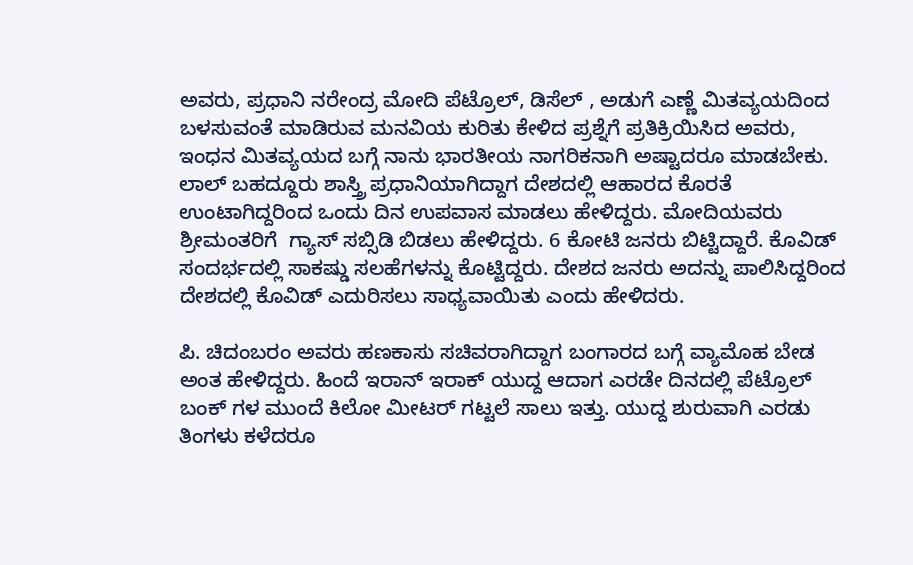ಅವರು, ಪ್ರಧಾನಿ ನರೇಂದ್ರ ಮೋದಿ ಪೆಟ್ರೊಲ್, ಡಿಸೆಲ್ , ಅಡುಗೆ ಎಣ್ಣೆ ಮಿತವ್ಯಯದಿಂದ ಬಳಸುವಂತೆ ಮಾಡಿರುವ ಮನವಿಯ ಕುರಿತು ಕೇಳಿದ ಪ್ರಶ್ನೆಗೆ ಪ್ರತಿಕ್ರಿಯಿಸಿದ ಅವರು, ಇಂಧನ ಮಿತವ್ಯಯದ ಬಗ್ಗೆ ನಾನು ಭಾರತೀಯ ನಾಗರಿಕನಾಗಿ ಅಷ್ಟಾದರೂ ಮಾಡಬೇಕು. ಲಾಲ್ ಬಹದ್ದೂರು ಶಾಸ್ತ್ರಿ ಪ್ರಧಾನಿಯಾಗಿದ್ದಾಗ ದೇಶದಲ್ಲಿ ಆಹಾರದ ಕೊರತೆ ಉಂಟಾಗಿದ್ದರಿಂದ ಒಂದು ದಿನ ಉಪವಾಸ ಮಾಡಲು ಹೇಳಿದ್ದರು. ಮೋದಿಯವರು ಶ್ರೀಮಂತರಿಗೆ  ಗ್ಯಾಸ್ ಸಬ್ಸಿಡಿ ಬಿಡಲು ಹೇಳಿದ್ದರು. 6 ಕೋಟಿ ಜನರು ಬಿಟ್ಟಿದ್ದಾರೆ. ಕೊವಿಡ್ ಸಂದರ್ಭದಲ್ಲಿ ಸಾಕಷ್ಡು ಸಲಹೆಗಳನ್ನು ಕೊಟ್ಟಿದ್ದರು. ದೇಶದ ಜನರು ಅದನ್ನು ಪಾಲಿಸಿದ್ದರಿಂದ  ದೇಶದಲ್ಲಿ ಕೊವಿಡ್ ಎದುರಿಸಲು ಸಾಧ್ಯವಾಯಿತು ಎಂದು ಹೇಳಿದರು.

ಪಿ. ಚಿದಂಬರಂ ಅವರು ಹಣಕಾಸು ಸಚಿವರಾಗಿದ್ದಾಗ ಬಂಗಾರದ ಬಗ್ಗೆ ವ್ಯಾಮೊಹ ಬೇಡ ಅಂತ ಹೇಳಿದ್ದರು. ಹಿಂದೆ ಇರಾನ್ ಇರಾಕ್ ಯುದ್ದ ಆದಾಗ ಎರಡೇ ದಿನದಲ್ಲಿ ಪೆಟ್ರೊಲ್ ಬಂಕ್ ಗಳ ಮುಂದೆ ಕಿಲೋ ಮೀಟರ್ ಗಟ್ಟಲೆ ಸಾಲು ಇತ್ತು. ಯುದ್ದ ಶುರುವಾಗಿ ಎರಡು ತಿಂಗಳು ಕಳೆದರೂ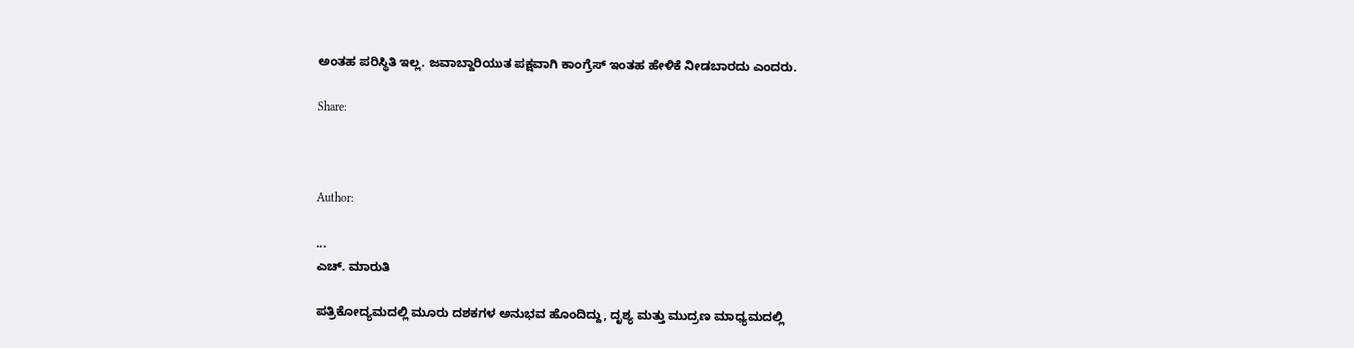ಅಂತಹ ಪರಿಸ್ಥಿತಿ ಇಲ್ಲ. ಜವಾಬ್ದಾರಿಯುತ ಪಕ್ಷವಾಗಿ ಕಾಂಗ್ರೆಸ್‌ ಇಂತಹ ಹೇಳಿಕೆ ನೀಡಬಾರದು ಎಂದರು.

Share:



Author:

...
ಎಚ್‌. ಮಾರುತಿ

ಪತ್ರಿಕೋದ್ಯಮದಲ್ಲಿ ಮೂರು ದಶಕಗಳ ಅನುಭವ ಹೊಂದಿದ್ದು, ದೃಶ್ಯ ಮತ್ತು ಮುದ್ರಣ ಮಾಧ್ಯಮದಲ್ಲಿ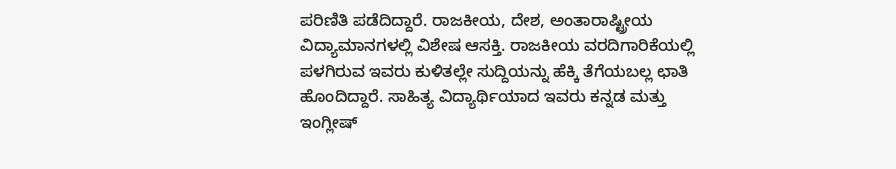ಪರಿಣಿತಿ ಪಡೆದಿದ್ದಾರೆ. ರಾಜಕೀಯ, ದೇಶ, ಅಂತಾರಾಷ್ಟ್ರೀಯ ವಿದ್ಯಾಮಾನಗಳಲ್ಲಿ ವಿಶೇಷ ಆಸಕ್ತಿ. ರಾಜಕೀಯ ವರದಿಗಾರಿಕೆಯಲ್ಲಿ ಪಳಗಿರುವ ಇವರು ಕುಳಿತಲ್ಲೇ ಸುದ್ದಿಯನ್ನು ಹೆಕ್ಕಿ ತೆಗೆಯಬಲ್ಲ ಛಾತಿ ಹೊಂದಿದ್ದಾರೆ. ಸಾಹಿತ್ಯ ವಿದ್ಯಾರ್ಥಿಯಾದ ಇವರು ಕನ್ನಡ ಮತ್ತು ಇಂಗ್ಲೀಷ್‌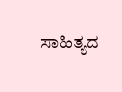ಸಾಹಿತ್ಯದ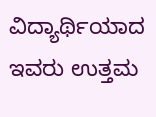ವಿದ್ಯಾರ್ಥಿಯಾದ ಇವರು ಉತ್ತಮ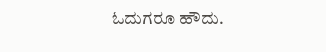ಓದುಗರೂ ಹೌದು.